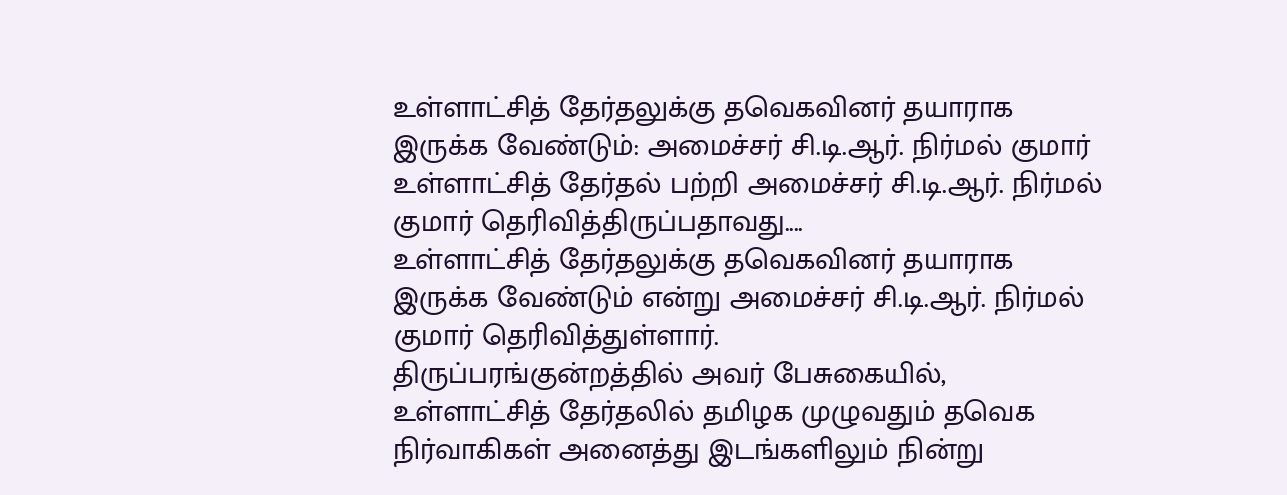உள்ளாட்சித் தேர்தலுக்கு தவெகவினர் தயாராக இருக்க வேண்டும்: அமைச்சர் சி.டி.ஆர். நிர்மல் குமார்
உள்ளாட்சித் தேர்தல் பற்றி அமைச்சர் சி.டி.ஆர். நிர்மல் குமார் தெரிவித்திருப்பதாவது....
உள்ளாட்சித் தேர்தலுக்கு தவெகவினர் தயாராக இருக்க வேண்டும் என்று அமைச்சர் சி.டி.ஆர். நிர்மல் குமார் தெரிவித்துள்ளார்.
திருப்பரங்குன்றத்தில் அவர் பேசுகையில், உள்ளாட்சித் தேர்தலில் தமிழக முழுவதும் தவெக நிர்வாகிகள் அனைத்து இடங்களிலும் நின்று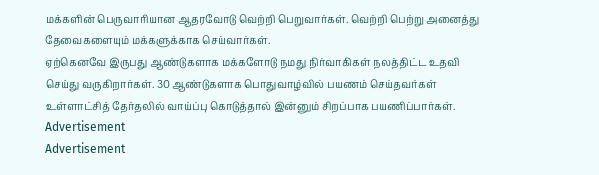மக்களின் பெருவாரியான ஆதரவோடு வெற்றி பெறுவார்கள். வெற்றி பெற்று அனைத்து தேவைகளையும் மக்களுக்காக செய்வார்கள்.
ஏற்கெனவே இருபது ஆண்டுகளாக மக்களோடு நமது நிர்வாகிகள் நலத்திட்ட உதவி செய்து வருகிறார்கள். 30 ஆண்டுகளாக பொதுவாழ்வில் பயணம் செய்தவர்கள் உள்ளாட்சித் தேர்தலில் வாய்ப்பு கொடுத்தால் இன்னும் சிறப்பாக பயணிப்பார்கள்.
Advertisement
Advertisement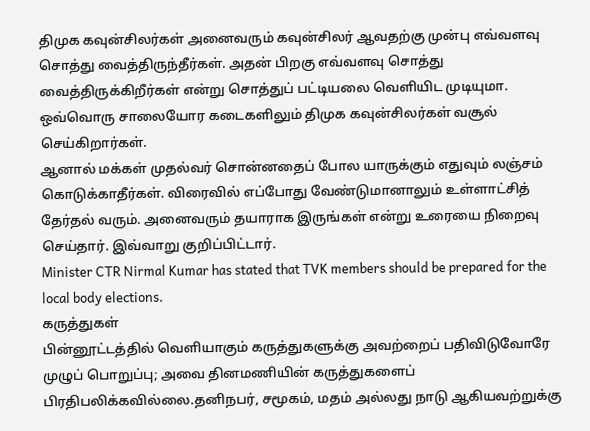திமுக கவுன்சிலர்கள் அனைவரும் கவுன்சிலர் ஆவதற்கு முன்பு எவ்வளவு சொத்து வைத்திருந்தீர்கள். அதன் பிறகு எவ்வளவு சொத்து வைத்திருக்கிறீர்கள் என்று சொத்துப் பட்டியலை வெளியிட முடியுமா. ஒவ்வொரு சாலையோர கடைகளிலும் திமுக கவுன்சிலர்கள் வசூல் செய்கிறார்கள்.
ஆனால் மக்கள் முதல்வர் சொன்னதைப் போல யாருக்கும் எதுவும் லஞ்சம் கொடுக்காதீர்கள். விரைவில் எப்போது வேண்டுமானாலும் உள்ளாட்சித் தேர்தல் வரும். அனைவரும் தயாராக இருங்கள் என்று உரையை நிறைவு செய்தார். இவ்வாறு குறிப்பிட்டார்.
Minister CTR Nirmal Kumar has stated that TVK members should be prepared for the local body elections.
கருத்துகள்
பின்னூட்டத்தில் வெளியாகும் கருத்துகளுக்கு அவற்றைப் பதிவிடுவோரே முழுப் பொறுப்பு; அவை தினமணியின் கருத்துகளைப் பிரதிபலிக்கவில்லை.தனிநபர், சமூகம், மதம் அல்லது நாடு ஆகியவற்றுக்கு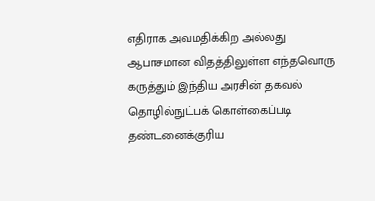எதிராக அவமதிக்கிற அல்லது ஆபாசமான விதத்திலுள்ள எந்தவொரு கருத்தும் இந்திய அரசின் தகவல் தொழில்நுட்பக் கொள்கைப்படி தண்டனைக்குரிய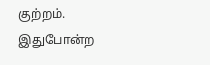குற்றம். இதுபோன்ற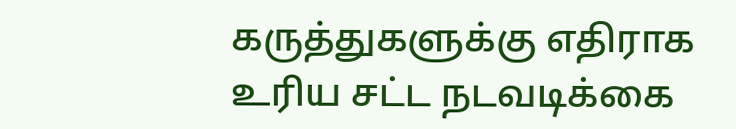கருத்துகளுக்கு எதிராக உரிய சட்ட நடவடிக்கை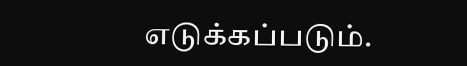எடுக்கப்படும்.